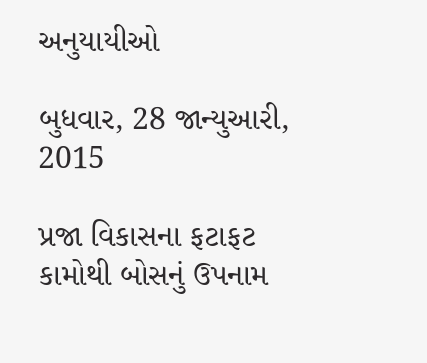અનુયાયીઓ

બુધવાર, 28 જાન્યુઆરી, 2015

પ્રજા વિકાસના ફટાફટ કામોથી બોસનું ઉપનામ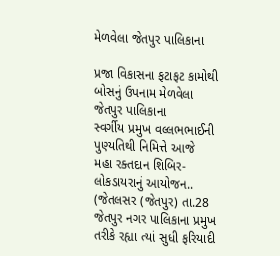મેળવેલા જેતપુર પાલિકાના

પ્રજા વિકાસના ફટાફટ કામોથી બોસનું ઉપનામ મેળવેલા જેતપુર પાલિકાના
સ્વર્ગીય પ્રમુખ વલ્લભભાઈની પુણ્યતિથી નિમિત્તે આજે
મહા રક્તદાન શિબિર-લોકડાયરાનું આયોજન..
(જેતલસર (જેતપુર) તા.28
જેતપુર નગર પાલિકાના પ્રમુખ તરીકે રહ્યા ત્યાં સુધી ફરિયાદી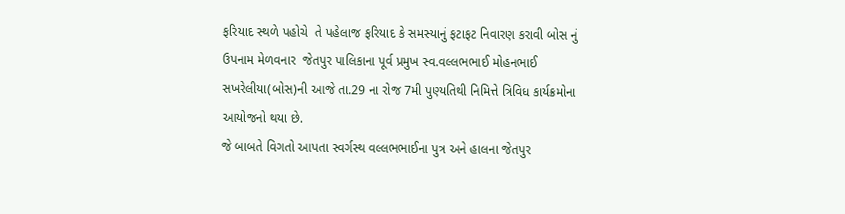ફરિયાદ સ્થળે પહોચે  તે પહેલાજ ફરિયાદ કે સમસ્યાનું ફટાફટ નિવારણ કરાવી બોસ નું ઉપનામ મેળવનાર  જેતપુર પાલિકાના પૂર્વ પ્રમુખ સ્વ.વલ્લભભાઈ મોહનભાઈ સખરેલીયા(બોસ)ની આજે તા.29 ના રોજ 7મી પુણ્યતિથી નિમિત્તે ત્રિવિધ કાર્યક્રમોના આયોજનો થયા છે.
જે બાબતે વિગતો આપતા સ્વર્ગસ્થ વલ્લભભાઈના પુત્ર અને હાલના જેતપુર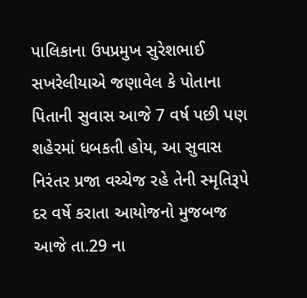પાલિકાના ઉપપ્રમુખ સુરેશભાઈ  સખરેલીયાએ જણાવેલ કે પોતાના પિતાની સુવાસ આજે 7 વર્ષ પછી પણ શહેરમાં ધબકતી હોય, આ સુવાસ નિરંતર પ્રજા વચ્ચેજ રહે તેની સ્મૃતિરૂપે દર વર્ષે કરાતા આયોજનો મુજબજ આજે તા.29 ના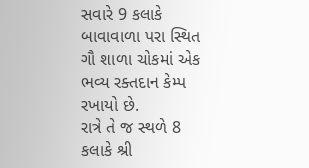સવારે 9 કલાકે બાવાવાળા પરા સ્થિત ગૌ શાળા ચોકમાં એક ભવ્ય રક્તદાન કેમ્પ રખાયો છે.
રાત્રે તે જ સ્થળે 8 કલાકે શ્રી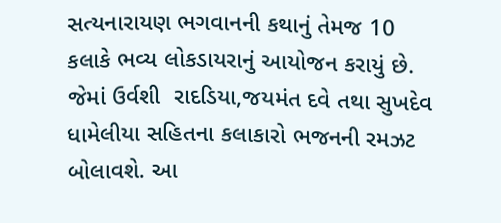સત્યનારાયણ ભગવાનની કથાનું તેમજ 10 કલાકે ભવ્ય લોકડાયરાનું આયોજન કરાયું છે. જેમાં ઉર્વશી  રાદડિયા,જયમંત દવે તથા સુખદેવ ધામેલીયા સહિતના કલાકારો ભજનની રમઝટ  બોલાવશે. આ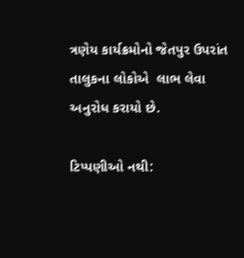ત્રણેય કાર્યક્રમોનો જેતપુર ઉપરાંત તાલુકના લોકોએ  લાભ લેવા અનુરોધ કરાયો છે.

ટિપ્પણીઓ નથી: